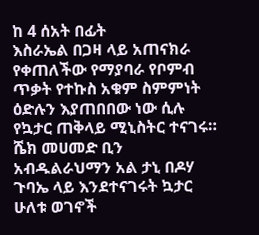ከ 4 ሰአት በፊት
እስራኤል በጋዛ ላይ አጠናክራ የቀጠለችው የማያባራ የቦምብ ጥቃት የተኩስ አቁም ስምምነት ዕድሉን እያጠበበው ነው ሲሉ የኳታር ጠቅላይ ሚኒስትር ተናገሩ።
ሼክ መሀመድ ቢን አብዱልራህማን አል ታኒ በዶሃ ጉባኤ ላይ እንደተናገሩት ኳታር ሁለቱ ወገኖች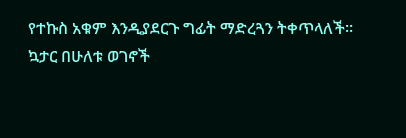የተኩስ አቁም እንዲያደርጉ ግፊት ማድረጓን ትቀጥላለች።
ኳታር በሁለቱ ወገኖች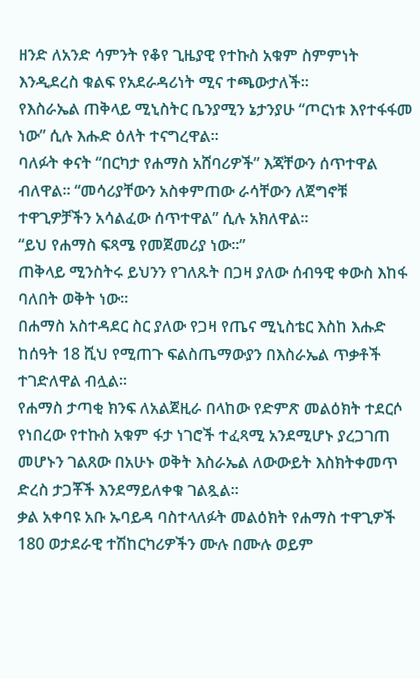ዘንድ ለአንድ ሳምንት የቆየ ጊዜያዊ የተኩስ አቁም ስምምነት እንዲደረስ ቁልፍ የአደራዳሪነት ሚና ተጫውታለች።
የእስራኤል ጠቅላይ ሚኒስትር ቤንያሚን ኔታንያሁ “ጦርነቱ እየተፋፋመ ነው” ሲሉ እሑድ ዕለት ተናግረዋል።
ባለፉት ቀናት “በርካታ የሐማስ አሸባሪዎች” እጃቸውን ሰጥተዋል ብለዋል። “መሳሪያቸውን አስቀምጠው ራሳቸውን ለጀግኖቹ ተዋጊዎቻችን አሳልፈው ሰጥተዋል” ሲሉ አክለዋል።
“ይህ የሐማስ ፍጻሜ የመጀመሪያ ነው።”
ጠቅላይ ሚንስትሩ ይህንን የገለጹት በጋዛ ያለው ሰብዓዊ ቀውስ እከፋ ባለበት ወቅት ነው።
በሐማስ አስተዳደር ስር ያለው የጋዛ የጤና ሚኒስቴር እስከ እሑድ ከሰዓት 18 ሺህ የሚጠጉ ፍልስጤማውያን በእስራኤል ጥቃቶች ተገድለዋል ብሏል።
የሐማስ ታጣቂ ክንፍ ለአልጀዚራ በላከው የድምጽ መልዕክት ተደርሶ የነበረው የተኩስ አቁም ፋታ ነገሮች ተፈጻሚ አንደሚሆኑ ያረጋገጠ መሆኑን ገልጸው በአሁኑ ወቅት እስራኤል ለውውይት እስክትቀመጥ ድረስ ታጋቾች እንደማይለቀቁ ገልጿል።
ቃል አቀባዩ አቡ ኡባይዳ ባስተላለፉት መልዕክት የሐማስ ተዋጊዎች 180 ወታደራዊ ተሽከርካሪዎችን ሙሉ በሙሉ ወይም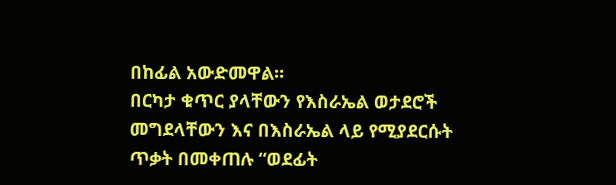በከፊል አውድመዋል።
በርካታ ቁጥር ያላቸውን የእስራኤል ወታደሮች መግደላቸውን እና በእስራኤል ላይ የሚያደርሱት ጥቃት በመቀጠሉ “ወደፊት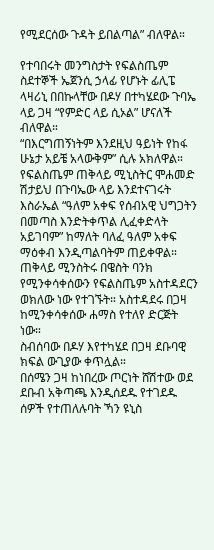የሚደርሰው ጉዳት ይበልጣል” ብለዋል።

የተባበሩት መንግስታት የፍልስጤም ስደተኞች ኤጀንሲ ኃላፊ የሆኑት ፊሊፔ ላዛሪኒ በበኩላቸው በዶሃ በተካሄደው ጉባኤ ላይ ጋዛ “የምድር ላይ ሲኦል” ሆናለች ብለዋል።
“በእርግጠኝነትም እንደዚህ ዓይነት የከፋ ሁኔታ አይቼ አላውቅም” ሲሉ አክለዋል።
የፍልስጤም ጠቅላይ ሚኒስትር ሞሐመድ ሽታይህ በጉባኤው ላይ እንደተናገሩት እስራኤል “ዓለም አቀፍ የሰብአዊ ህግጋትን በመጣስ እንድትቀጥል ሊፈቀድላት አይገባም” ከማለት ባለፈ ዓለም አቀፍ ማዕቀብ እንዲጣልባትም ጠይቀዋል።
ጠቅላይ ሚንስትሩ በዌስት ባንክ የሚንቀሳቀሰውን የፍልስጤም አስተዳደርን ወክለው ነው የተገኙት። አስተዳደሩ በጋዛ ከሚንቀሳቀሰው ሐማስ የተለየ ድርጅት ነው።
ስብሰባው በዶሃ እየተካሄደ በጋዛ ደቡባዊ ክፍል ውጊያው ቀጥሏል።
በሰሜን ጋዛ ከነበረው ጦርነት ሸሽተው ወደ ደቡብ አቅጣጫ እንዲሰደዱ የተገደዱ ሰዎች የተጠለሉባት ኻን ዩኒስ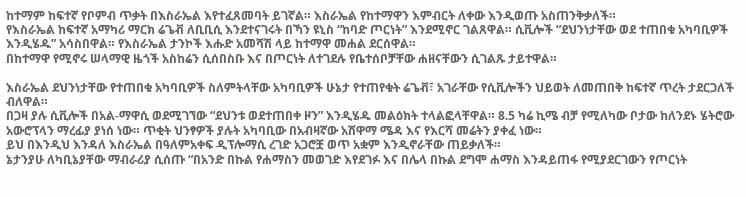ከተማም ከፍተኛ የቦምብ ጥቃት በእስራኤል እየተፈጸመባት ይገኛል። እስራኤል የከተማዋን እምብርት ለቀው እንዲወጡ አስጠንቅቃለች።
የእስራኤል ከፍተኛ አማካሪ ማርክ ሬጌቭ ለቢቢሲ እንደተናገሩት በኻን ዩኒስ “ከባድ ጦርነት” እንደሚኖር ገልጸዋል። ሲቪሎች “ደህንነታቸው ወደ ተጠበቁ አካባቢዎች እንዲሄዱ” አሳስበዋል። የእስራኤል ታንኮች እሑድ አመሻሽ ላይ ከተማዋ መሐል ደርሰዋል።
በከተማዋ የሚኖሩ ሠላማዊ ዜጎች አስከሬን ሲሰበስቡ እና በጦርነት ለተገደሉ የቤተሰቦቻቸው ሐዘናቸውን ሲገልጹ ታይተዋል።

እስራኤል ደህንነታቸው የተጠበቁ አካባቢዎች ስለምትላቸው አካባቢዎች ሁኔታ የተጠየቁት ሬጌቭ፣ አገራቸው የሲቪሎችን ህይወት ለመጠበቅ ከፍተኛ ጥረት ታደርጋለች ብለዋል።
በጋዛ ያሉ ሲቪሎች በአል-ማዋሲ ወደሚገኘው “ደህንቱ ወደተጠበቀ ዞን” እንዲሄዱ መልዕክት ተላልፎላቸዋል። 8.5 ካሬ ኪሜ ብቻ የሚለካው ቦታው ከለንደኑ ሄትሮው አውሮፕላን ማረፊያ ያነሰ ነው። ጥቂት ህንፃዎች ያሉት አካባቢው በአብዛኛው አሸዋማ ሜዳ እና የእርሻ መሬትን ያቀፈ ነው።
ይህ በእንዲህ እንዳለ እስራኤል በዓለምአቀፍ ዲፕሎማሲ ረገድ አጋሮቿ ወጥ አቋም እንዲኖራቸው ጠይቃለች።
ኔታንያሁ ለካቢኔያቸው ማብራሪያ ሲሰጡ “በአንድ በኩል የሐማስን መወገድ እየደገፉ እና በሌላ በኩል ደግሞ ሐማስ እንዳይጠፋ የሚያደርገውን የጦርነት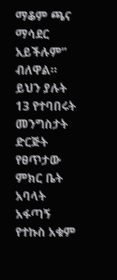ማቆም ጫና ማሳደር አይችሉም” ብለዋል።
ይህን ያሉት 13 የተባበሩት መንግስታት ድርጅት የፀጥታው ምክር ቤት አባላት አፋጣኝ የተኩስ አቁም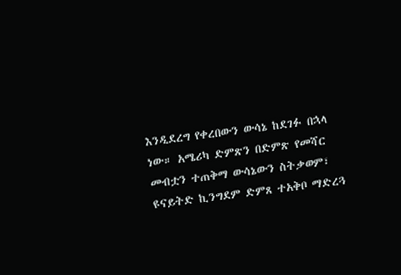እንዲደረግ የቀረበውን ውሳኔ ከደገፉ በኋላ ነው። አሜሪካ ድምጽን በድምጽ የመሻር መብቷን ተጠቅማ ውሳኔውን ስትቃወም፣ ዩናይትድ ኪንግደም ድምጸ ተአቅቦ ማድረጓ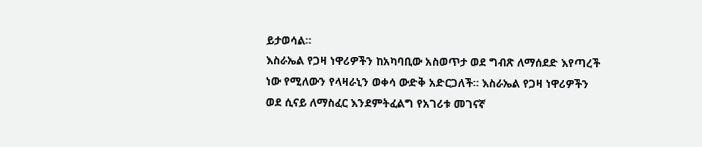ይታወሳል።
እስራኤል የጋዛ ነዋሪዎችን ከአካባቢው አስወጥታ ወደ ግብጽ ለማሰደድ እየጣረች ነው የሚለውን የላዛራኒን ወቀሳ ውድቅ አድርጋለች። እስራኤል የጋዛ ነዋሪዎችን ወደ ሲናይ ለማስፈር እንደምትፈልግ የአገሪቱ መገናኛ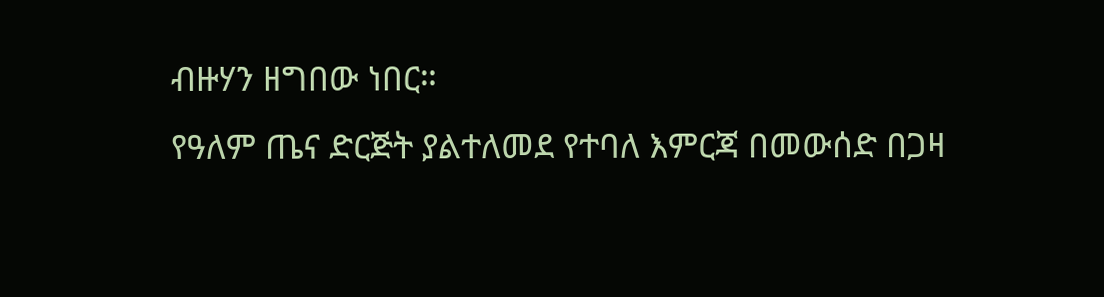ብዙሃን ዘግበው ነበር።
የዓለም ጤና ድርጅት ያልተለመደ የተባለ እምርጃ በመውሰድ በጋዛ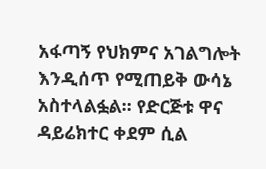አፋጣኝ የህክምና አገልግሎት እንዲሰጥ የሚጠይቅ ውሳኔ አስተላልፏል። የድርጅቱ ዋና ዳይሬክተር ቀደም ሲል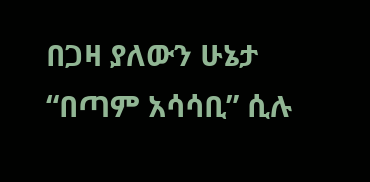በጋዛ ያለውን ሁኔታ “በጣም አሳሳቢ” ሲሉ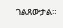ገልጸውታል።